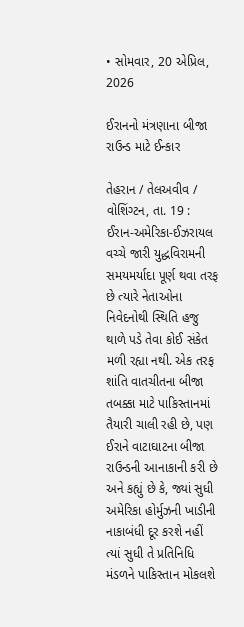• સોમવાર, 20 એપ્રિલ, 2026

ઈરાનનો મંત્રણાના બીજા રાઉન્ડ માટે ઈન્કાર

તેહરાન / તેલઅવીવ / વોશિંગ્ટન, તા. 19 : ઈરાન-અમેરિકા-ઈઝરાયલ વચ્ચે જારી યુદ્ધવિરામની સમયમર્યાદા પૂર્ણ થવા તરફ છે ત્યારે નેતાઓના નિવેદનોથી સ્થિતિ હજુ થાળે પડે તેવા કોઈ સંકેત મળી રહ્યા નથી. એક તરફ શાંતિ વાતચીતના બીજા તબક્કા માટે પાકિસ્તાનમાં તૈયારી ચાલી રહી છે, પણ ઈરાને વાટાઘાટના બીજા રાઉન્ડની આનાકાની કરી છે અને કહ્યું છે કે, જ્યાં સુધી અમેરિકા હોર્મુઝની ખાડીની નાકાબંધી દૂર કરશે નહીં ત્યાં સુધી તે પ્રતિનિધિ મંડળને પાકિસ્તાન મોકલશે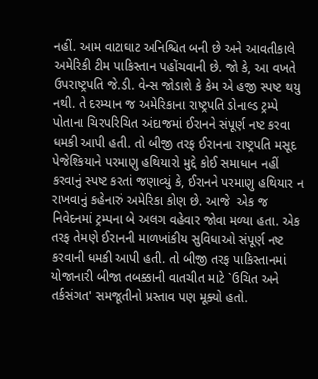નહીં. આમ વાટાઘાટ અનિશ્ચિત બની છે અને આવતીકાલે અમેરિકી ટીમ પાકિસ્તાન પહોંચવાની છે. જો કે, આ વખતે ઉપરાષ્ટ્રપતિ જે.ડી. વેન્સ જોડાશે કે કેમ એ હજી સ્પષ્ટ થયુ નથી. તે દરમ્યાન જ અમેરિકાના રાષ્ટ્રપતિ ડોનાલ્ડ ટ્રમ્પે પોતાના ચિરપરિચિત અંદાજમાં ઈરાનને સંપૂર્ણ નષ્ટ કરવા ધમકી આપી હતી. તો બીજી તરફ ઈરાનના રાષ્ટ્રપતિ મસૂદ પેજેશ્કિયાને પરમાણુ હથિયારો મુદ્દે કોઈ સમાધાન નહીં કરવાનું સ્પષ્ટ કરતાં જણાવ્યું કે, ઈરાનને પરમાણુ હથિયાર ન રાખવાનું કહેનારું અમેરિકા કોણ છે. આજે  એક જ નિવેદનમાં ટ્રમ્પના બે અલગ વહેવાર જોવા મળ્યા હતા. એક તરફ તેમણે ઈરાનની માળખાંકીય સુવિધાઓ સંપૂર્ણ નષ્ટ કરવાની ધમકી આપી હતી. તો બીજી તરફ પાકિસ્તાનમાં યોજાનારી બીજા તબક્કાની વાતચીત માટે `ઉચિત અને તર્કસંગત' સમજૂતીનો પ્રસ્તાવ પણ મૂક્યો હતો.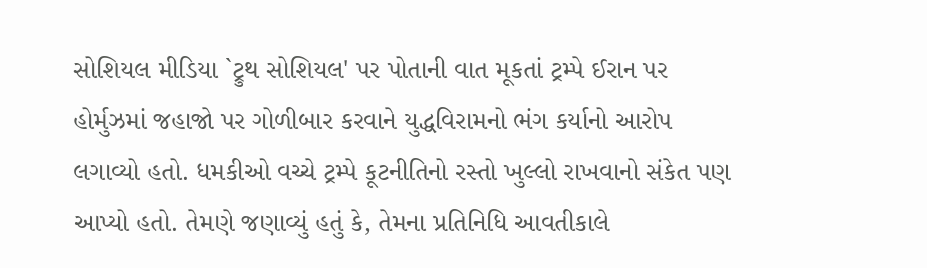સોશિયલ મીડિયા `ટ્રુથ સોશિયલ' પર પોતાની વાત મૂકતાં ટ્રમ્પે ઈરાન પર હોર્મુઝમાં જહાજો પર ગોળીબાર કરવાને યુદ્ધવિરામનો ભંગ કર્યાનો આરોપ લગાવ્યો હતો. ધમકીઓ વચ્ચે ટ્રમ્પે કૂટનીતિનો રસ્તો ખુલ્લો રાખવાનો સંકેત પણ આપ્યો હતો. તેમણે જણાવ્યું હતું કે, તેમના પ્રતિનિધિ આવતીકાલે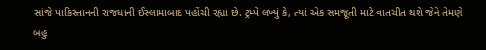સાંજે પાકિસ્તાનની રાજધાની ઈસ્લામાબાદ પહોંચી રહ્યા છે. ટ્રમ્પે લખ્યું કે, ત્યાં એક સમજૂતી માટે વાતચીત થશે જેને તેમણે બહુ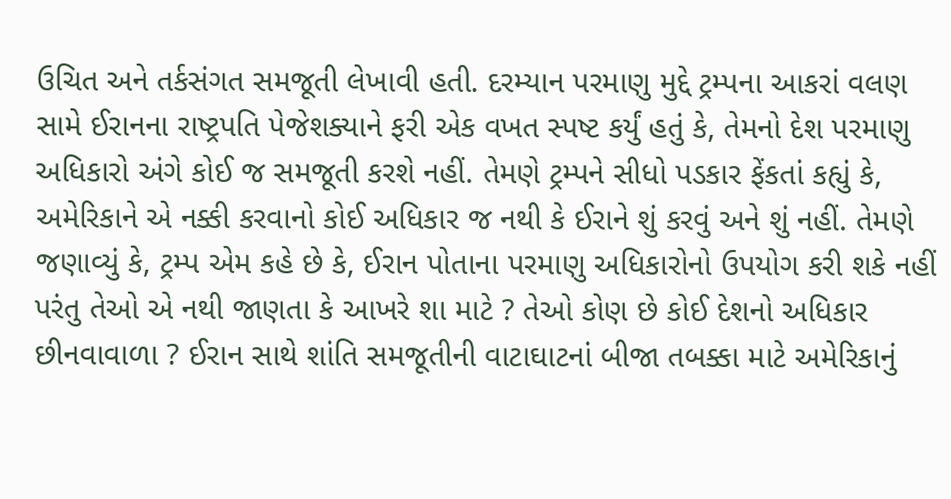ઉચિત અને તર્કસંગત સમજૂતી લેખાવી હતી. દરમ્યાન પરમાણુ મુદ્દે ટ્રમ્પના આકરાં વલણ સામે ઈરાનના રાષ્ટ્રપતિ પેજેશક્યાને ફરી એક વખત સ્પષ્ટ કર્યું હતું કે, તેમનો દેશ પરમાણુ અધિકારો અંગે કોઈ જ સમજૂતી કરશે નહીં. તેમણે ટ્રમ્પને સીધો પડકાર ફેંકતાં કહ્યું કે, અમેરિકાને એ નક્કી કરવાનો કોઈ અધિકાર જ નથી કે ઈરાને શું કરવું અને શું નહીં. તેમણે જણાવ્યું કે, ટ્રમ્પ એમ કહે છે કે, ઈરાન પોતાના પરમાણુ અધિકારોનો ઉપયોગ કરી શકે નહીં પરંતુ તેઓ એ નથી જાણતા કે આખરે શા માટે ? તેઓ કોણ છે કોઈ દેશનો અધિકાર છીનવાવાળા ? ઈરાન સાથે શાંતિ સમજૂતીની વાટાઘાટનાં બીજા તબક્કા માટે અમેરિકાનું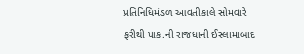પ્રતિનિધિમંડળ આવતીકાલે સોમવારે ફરીથી પાક.ની રાજધાની ઈસ્લામાબાદ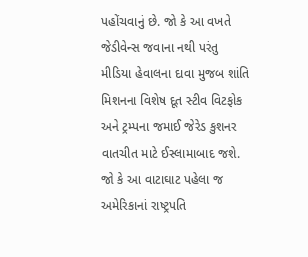પહોંચવાનું છે. જો કે આ વખતે જેડીવેન્સ જવાના નથી પરંતુ મીડિયા હેવાલના દાવા મુજબ શાંતિ મિશનના વિશેષ દૂત સ્ટીવ વિટફોક અને ટ્રમ્પના જમાઈ જેરેડ કુશનર વાતચીત માટે ઈસ્લામાબાદ જશે. જો કે આ વાટાઘાટ પહેલા જ અમેરિકાનાં રાષ્ટ્રપતિ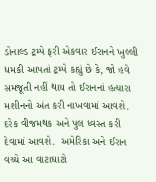ડોનાલ્ડ ટ્રમ્પે ફરી એકવાર ઈરાનને ખુલ્લી ધમકી આપતાં ટ્રમ્પે કહ્યું છે કે, જો હવે સમજૂતી નહીં થાય તો ઈરાનનાં હત્યારા મશીનનો અંત કરી નાખવામાં આવશે. દરેક વીજમથક અને પુલ ધ્વસ્ત કરી દેવામાં આવશે.  અમેરિકા અને ઈરાન વચ્ચે આ વાટાઘાટો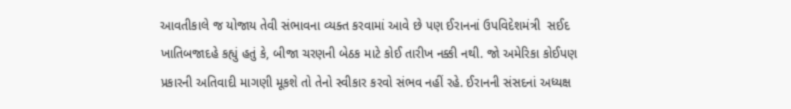આવતીકાલે જ યોજાય તેવી સંભાવના વ્યક્ત કરવામાં આવે છે પણ ઈરાનનાં ઉપવિદેશમંત્રી  સઈદ ખાતિબજાદહે કહ્યું હતું કે, બીજા ચરણની બેઠક માટે કોઈ તારીખ નક્કી નથી. જો અમેરિકા કોઈપણ પ્રકારની અતિવાદી માગણી મૂકશે તો તેનો સ્વીકાર કરવો સંભવ નહીં રહે. ઈરાનની સંસદનાં અધ્યક્ષ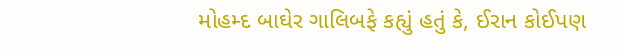મોહમ્દ બાઘેર ગાલિબફે કહ્યું હતું કે, ઈરાન કોઈપણ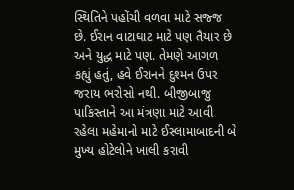સ્થિતિને પહોંચી વળવા માટે સજ્જ છે. ઈરાન વાટાઘાટ માટે પણ તૈયાર છે અને યુદ્ધ માટે પણ. તેમણે આગળ કહ્યું હતું, હવે ઈરાનને દુશ્મન ઉપર જરાય ભરોસો નથી. બીજીબાજુ પાકિસ્તાને આ મંત્રણા માટે આવી રહેલા મહેમાનો માટે ઈસ્લામાબાદની બે મુખ્ય હોટેલોને ખાલી કરાવી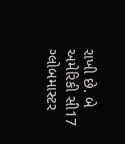રાખી છે. બે અમેરિકી સી17 ગ્લોબમાસ્ટર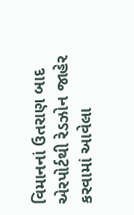વિમાનનાં ઉતરાણ બાદ એરપોર્ટથી રેડઝોન જાહેર કરવામાં આવેલા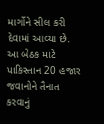માર્ગોને સીલ કરી દેવામાં આવ્યા છે. આ બેઠક માટે પાકિસ્તાન 20 હજાર જવાનોને તૈનાત કરવાનું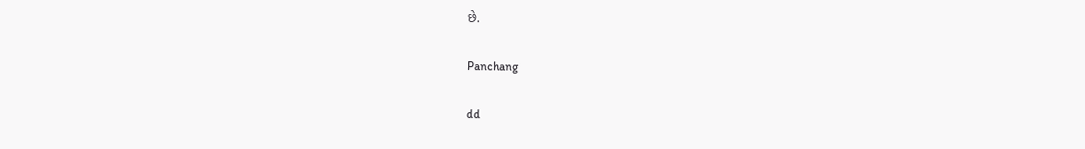છે.

Panchang

dd